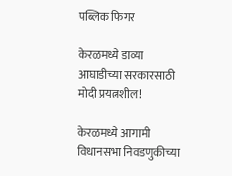पब्लिक फिगर

केरळमध्ये डाव्या आघाडीच्या सरकारसाठी मोदी प्रयत्नशील!

केरळमध्ये आगामी विधानसभा निवडणुकीच्या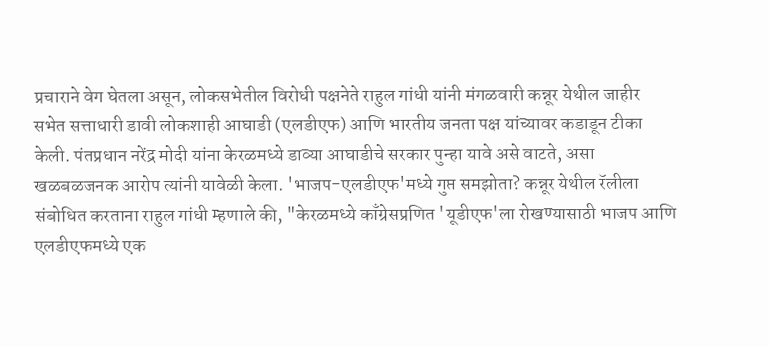प्रचाराने वेग घेतला असून, लोकसभेतील विरोधी पक्षनेते राहुल गांधी यांनी मंगळवारी कन्नूर येथील जाहीर सभेत सत्ताधारी डावी लोकशाही आघाडी (एलडीएफ) आणि भारतीय जनता पक्ष यांच्यावर कडाडून टीका केली. पंतप्रधान नरेंद्र मोदी यांना केरळमध्ये डाव्या आघाडीचे सरकार पुन्हा यावे असे वाटते, असा खळबळजनक आरोप त्यांनी यावेळी केला. 'भाजप-एलडीएफ'मध्ये गुप्त समझोता? कन्नूर येथील रॅलीला संबोधित करताना राहुल गांधी म्हणाले की, "केरळमध्ये काँग्रेसप्रणित 'यूडीएफ'ला रोखण्यासाठी भाजप आणि एलडीएफमध्ये एक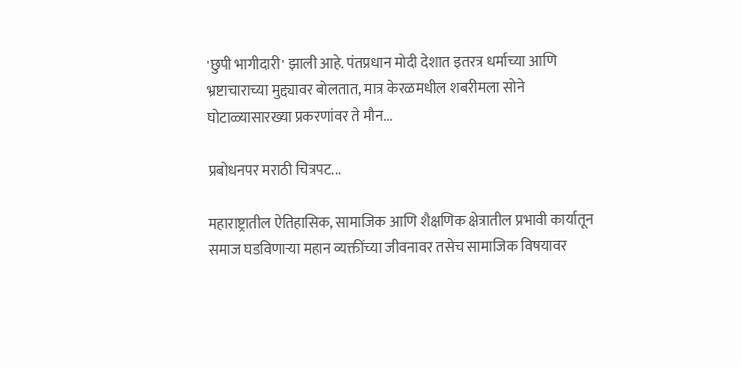'छुपी भागीदारी' झाली आहे. पंतप्रधान मोदी देशात इतरत्र धर्माच्या आणि भ्रष्टाचाराच्या मुद्द्यावर बोलतात, मात्र केरळमधील शबरीमला सोने घोटाळ्यासारख्या प्रकरणांवर ते मौन...

प्रबोधनपर मराठी चित्रपट...

महाराष्ट्रातील ऐतिहासिक, सामाजिक आणि शैक्षणिक क्षेत्रातील प्रभावी कार्यातून समाज घडविणाऱ्या महान व्यक्तींच्या जीवनावर तसेच सामाजिक विषयावर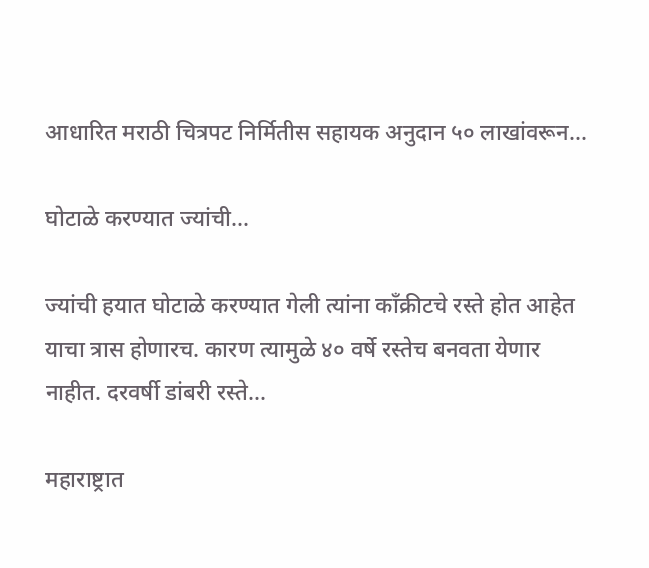आधारित मराठी चित्रपट निर्मितीस सहायक अनुदान ५० लाखांवरून...

घोटाळे करण्यात ज्यांची...

ज्यांची हयात घोटाळे करण्यात गेली त्यांना काँक्रीटचे रस्ते होत आहेत याचा त्रास होणारच. कारण त्यामुळे ४० वर्षे रस्तेच बनवता येणार नाहीत. दरवर्षी डांबरी रस्ते...

महाराष्ट्रात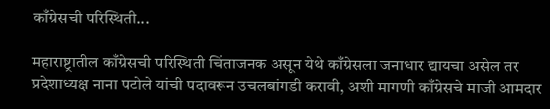काँग्रेसची परिस्थिती...

महाराष्ट्रातील काँग्रेसची परिस्थिती चिंताजनक असून येथे काँग्रेसला जनाधार द्यायचा असेल तर प्रदेशाध्यक्ष नाना पटोले यांची पदावरून उचलबांगडी करावी, अशी मागणी काँग्रेसचे माजी आमदार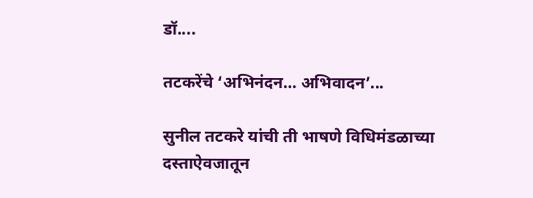डॉ....

तटकरेंचे ‘अभिनंदन… अभिवादन’...

सुनील तटकरे यांची ती भाषणे विधिमंडळाच्या दस्ताऐवजातून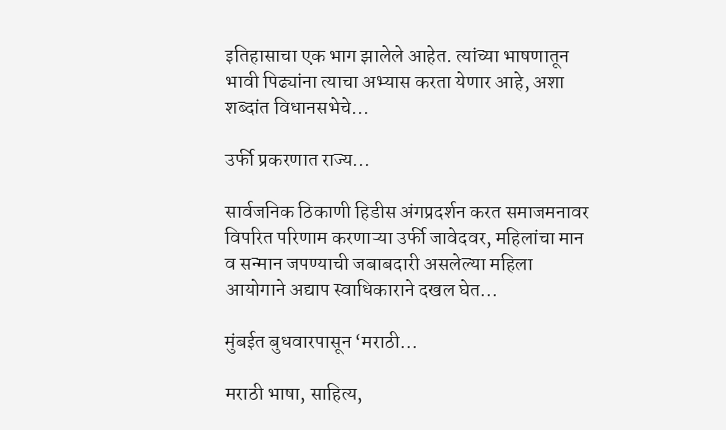इतिहासाचा एक भाग झालेले आहेत. त्यांच्या भाषणातून भावी पिढ्यांना त्याचा अभ्यास करता येणार आहे, अशा शब्दांत विधानसभेचे...

उर्फी प्रकरणात राज्य...

सार्वजनिक ठिकाणी हिडीस अंगप्रदर्शन करत समाजमनावर विपरित परिणाम करणाऱ्या उर्फी जावेदवर, महिलांचा मान व सन्मान जपण्याची जबाबदारी असलेल्या महिला आयोगाने अद्याप स्वाधिकाराने दखल घेत...

मुंबईत बुधवारपासून ‘मराठी...

मराठी भाषा, साहित्य,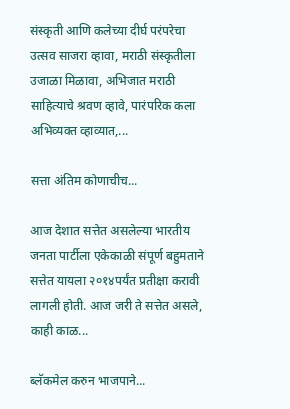संस्कृती आणि कलेच्या दीर्घ परंपरेचा उत्सव साजरा व्हावा, मराठी संस्कृतीला उजाळा मिळावा, अभिजात मराठी साहित्याचे श्रवण व्हावे, पारंपरिक कला अभिव्यक्त व्हाव्यात,...

सत्ता अंतिम कोणाचीच...

आज देशात सत्तेत असलेल्या भारतीय जनता पार्टीला एकेकाळी संपूर्ण बहुमताने सत्तेत यायला २०१४पर्यंत प्रतीक्षा करावी लागली होती. आज जरी ते सत्तेत असले, काही काळ...

ब्लॅकमेल करुन भाजपाने...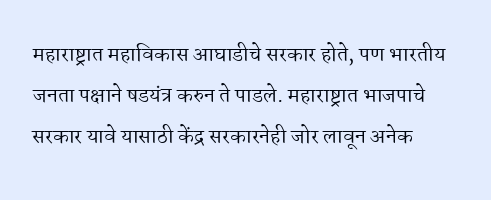महाराष्ट्रात महाविकास आघाडीचे सरकार होते, पण भारतीय जनता पक्षाने षडयंत्र करुन ते पाडले. महाराष्ट्रात भाजपाचे सरकार यावे यासाठी केंद्र सरकारनेही जोर लावून अनेक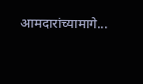आमदारांच्यामागे...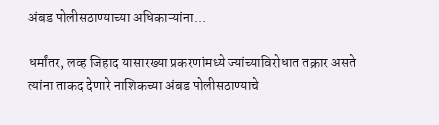अंबड पोलीसठाण्याच्या अधिकाऱ्यांना...

धर्मांतर, लव्ह जिहाद यासारख्या प्रकरणांमध्ये ज्यांच्याविरोधात तक्रार असते त्यांना ताकद देणारे नाशिकच्या अंबड पोलीसठाण्याचे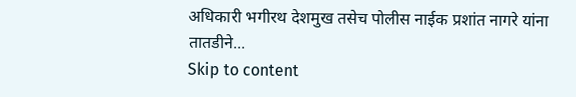अधिकारी भगीरथ देशमुख तसेच पोलीस नाईक प्रशांत नागरे यांना तातडीने...
Skip to content